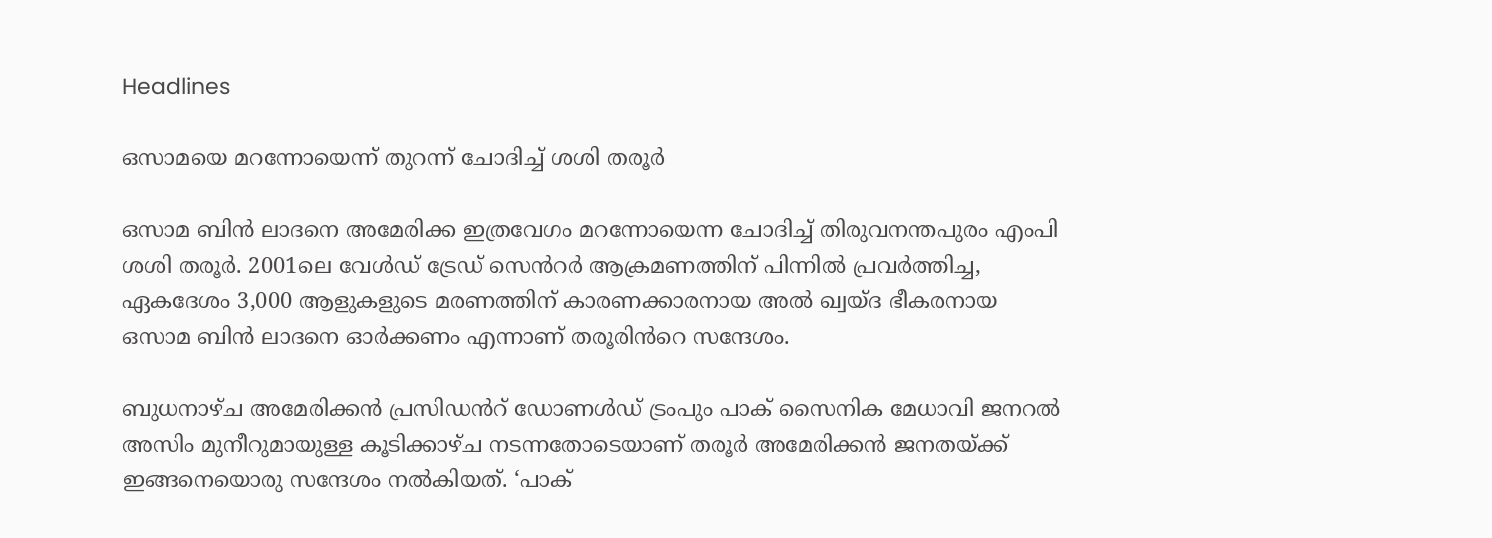Headlines

ഒസാമയെ മറന്നോയെന്ന് തുറന്ന് ചോദിച്ച് ശശി തരൂർ

ഒസാമ ബിൻ ലാദനെ അമേരിക്ക ഇത്രവേഗം മറന്നോയെന്ന ചോദിച്ച് തിരുവനന്തപുരം എംപി ശശി തരൂർ. 2001ലെ വേൾഡ് ട്രേഡ് സെൻറർ ആക്രമണത്തിന് പിന്നിൽ പ്രവർത്തിച്ച, ഏകദേശം 3,000 ആളുകളുടെ മരണത്തിന് കാരണക്കാരനായ അൽ ഖ്വയ്ദ ഭീകരനായ ഒസാമ ബിൻ ലാദനെ ഓർക്കണം എന്നാണ് തരൂരിൻറെ സന്ദേശം.

ബുധനാഴ്ച അമേരിക്കൻ പ്രസിഡൻറ് ഡോണൾഡ് ട്രംപും പാക് സൈനിക മേധാവി ജനറൽ അസിം മുനീറുമായുള്ള കൂടിക്കാഴ്ച നടന്നതോടെയാണ് തരൂർ അമേരിക്കൻ ജനതയ്ക്ക് ഇങ്ങനെയൊരു സന്ദേശം നൽകിയത്. ‘പാക്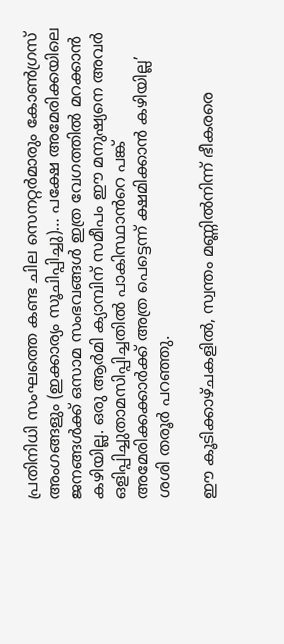പ്രതിനിധി സംഘത്തെ കണ്ട ചില സെനറ്റർമാരും കോൺഗ്രസ് അംഗങ്ങളും (ഇക്കാര്യം സൂചിപ്പിച്ചു)… പക്ഷേ അമേരിക്കയിലെ ജനങ്ങൾക്ക് ഒസാമ സംഭവങ്ങൾ ഇത്ര വേഗത്തിൽ മറക്കാൻ കഴിയില്ല. ഒരു ആർമി ക്യാമ്പിന് സമീപം ഈ മനുഷ്യനെ അവർ ഒളിപ്പിച്ചുതാമസിപ്പിച്ചതിൽ പാകിസ്ഥാൻറെ പങ്ക് അമേരിക്കക്കാർക്ക് അത്ര പെട്ടെന്ന് ക്ഷമിക്കാൻ കഴിയില്ല’ ശശി തരൂർ പറഞ്ഞു.

ഈ കൂടിക്കാഴ്ചകളിൽ, സ്വന്തം മണ്ണിൽനിന്ന് ഭീകരരെ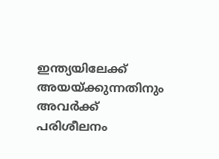ഇന്ത്യയിലേക്ക് അയയ്ക്കുന്നതിനും അവർക്ക് പരിശീലനം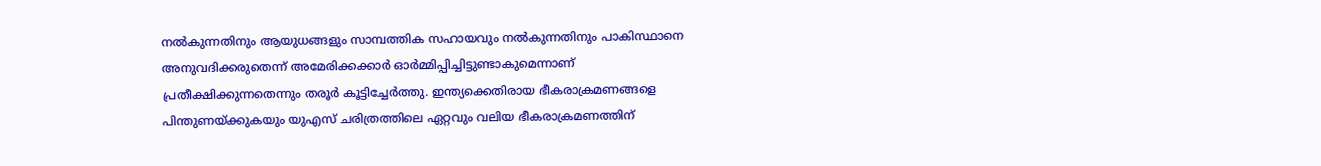നൽകുന്നതിനും ആയുധങ്ങളും സാമ്പത്തിക സഹായവും നൽകുന്നതിനും പാകിസ്ഥാനെ അനുവദിക്കരുതെന്ന് അമേരിക്കക്കാർ ഓർമ്മിപ്പിച്ചിട്ടുണ്ടാകുമെന്നാണ് പ്രതീക്ഷിക്കുന്നതെന്നും തരൂർ കൂട്ടിച്ചേർത്തു. ഇന്ത്യക്കെതിരായ ഭീകരാക്രമണങ്ങളെ പിന്തുണയ്ക്കുകയും യുഎസ് ചരിത്രത്തിലെ ഏറ്റവും വലിയ ഭീകരാക്രമണത്തിന്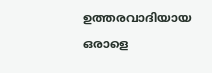ഉത്തരവാദിയായ ഒരാളെ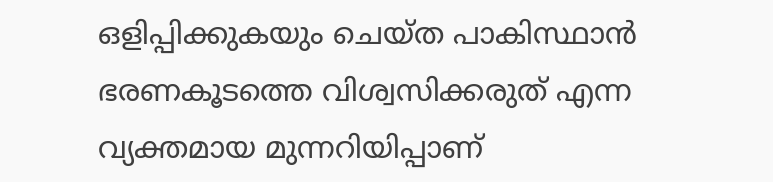ഒളിപ്പിക്കുകയും ചെയ്ത പാകിസ്ഥാൻ ഭരണകൂടത്തെ വിശ്വസിക്കരുത് എന്ന വ്യക്തമായ മുന്നറിയിപ്പാണ്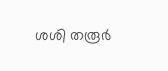ശശി തരൂർ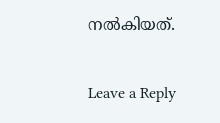നൽകിയത്.

Leave a Reply